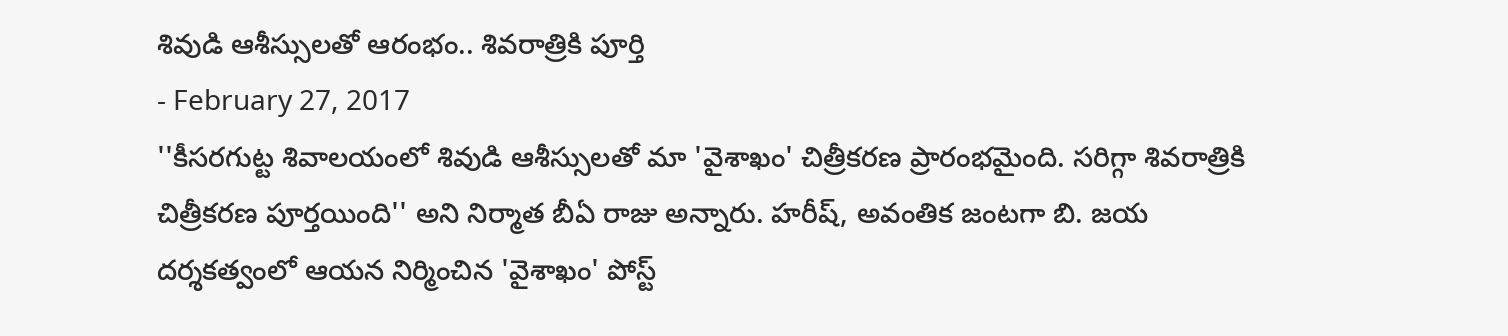శివుడి ఆశీస్సులతో ఆరంభం.. శివరాత్రికి పూర్తి
- February 27, 2017
''కీసరగుట్ట శివాలయంలో శివుడి ఆశీస్సులతో మా 'వైశాఖం' చిత్రీకరణ ప్రారంభమైంది. సరిగ్గా శివరాత్రికి చిత్రీకరణ పూర్తయింది'' అని నిర్మాత బీఏ రాజు అన్నారు. హరీష్, అవంతిక జంటగా బి. జయ దర్శకత్వంలో ఆయన నిర్మించిన 'వైశాఖం' పోస్ట్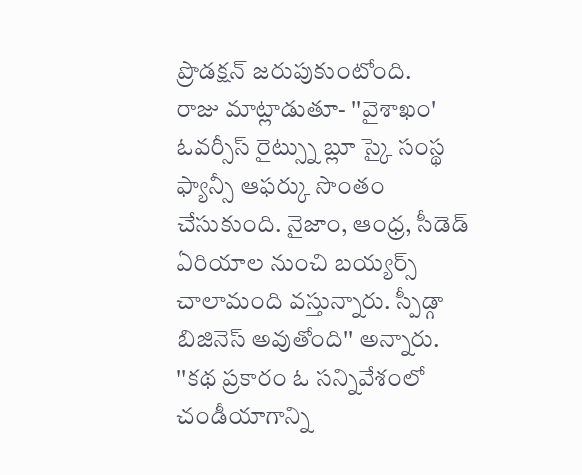ప్రొడక్షన్ జరుపుకుంటోంది.
రాజు మాట్లాడుతూ- ''వైశాఖం' ఓవర్సీస్ రైట్స్ను బ్లూ స్కై సంస్థ ఫ్యాన్సీ ఆఫర్కు సొంతం చేసుకుంది. నైజాం, ఆంధ్ర, సీడెడ్ ఏరియాల నుంచి బయ్యర్స్ చాలామంది వస్తున్నారు. స్పీడ్గా బిజినెస్ అవుతోంది'' అన్నారు. ''కథ ప్రకారం ఓ సన్నివేశంలో చండీయాగాన్ని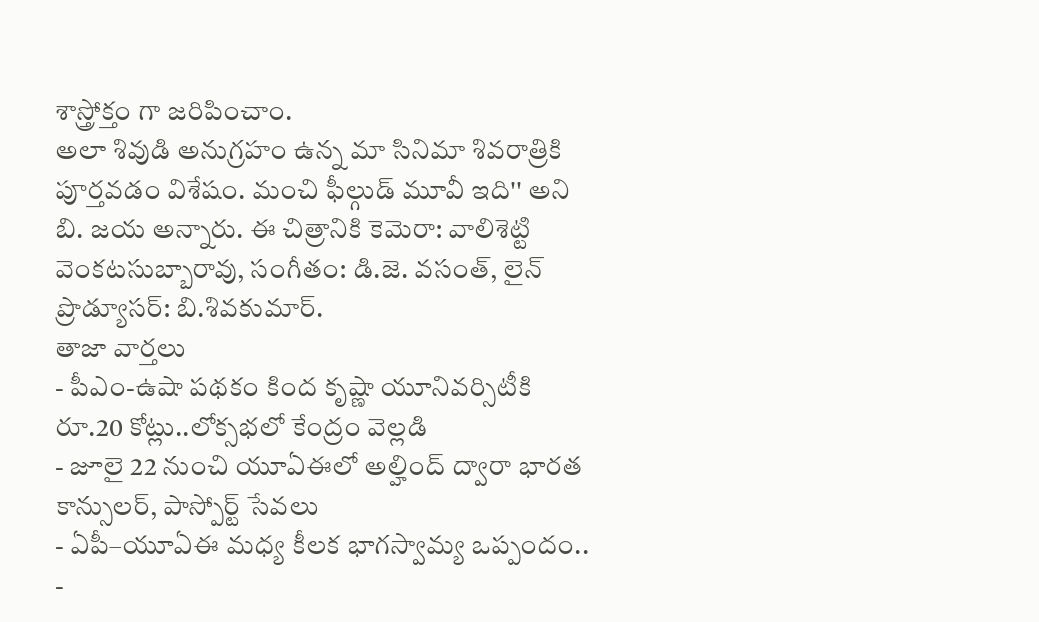శాస్త్రోక్తం గా జరిపించాం.
అలా శివుడి అనుగ్రహం ఉన్న మా సినిమా శివరాత్రికి పూర్తవడం విశేషం. మంచి ఫీల్గుడ్ మూవీ ఇది'' అని బి. జయ అన్నారు. ఈ చిత్రానికి కెమెరా: వాలిశెట్టి వెంకటసుబ్బారావు, సంగీతం: డి.జె. వసంత్, లైన్ ప్రొడ్యూసర్: బి.శివకుమార్.
తాజా వార్తలు
- పీఎం-ఉషా పథకం కింద కృష్ణా యూనివర్సిటీకి రూ.20 కోట్లు..లోక్సభలో కేంద్రం వెల్లడి
- జూలై 22 నుంచి యూఏఈలో అల్హింద్ ద్వారా భారత కాన్సులర్, పాస్పోర్ట్ సేవలు
- ఏపీ–యూఏఈ మధ్య కీలక భాగస్వామ్య ఒప్పందం..
-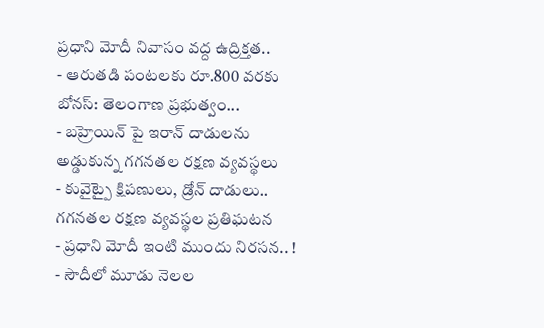ప్రధాని మోదీ నివాసం వద్ద ఉద్రిక్తత..
- ఆరుతడి పంటలకు రూ.800 వరకు బోనస్: తెలంగాణ ప్రభుత్వం...
- బహ్రెయిన్ పై ఇరాన్ దాడులను అడ్డుకున్న గగనతల రక్షణ వ్యవస్థలు
- కువైట్పై క్షిపణులు, డ్రోన్ దాడులు.. గగనతల రక్షణ వ్యవస్థల ప్రతిఘటన
- ప్రధాని మోదీ ఇంటి ముందు నిరసన.. !
- సౌదీలో మూడు నెలల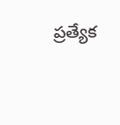ప్రత్యేక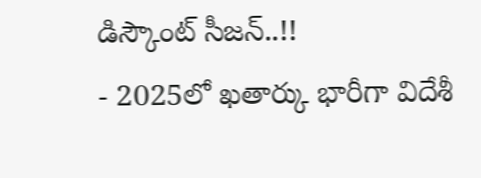డిస్కౌంట్ సీజన్..!!
- 2025లో ఖతార్కు భారీగా విదేశీ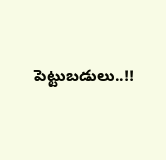పెట్టుబడులు..!!